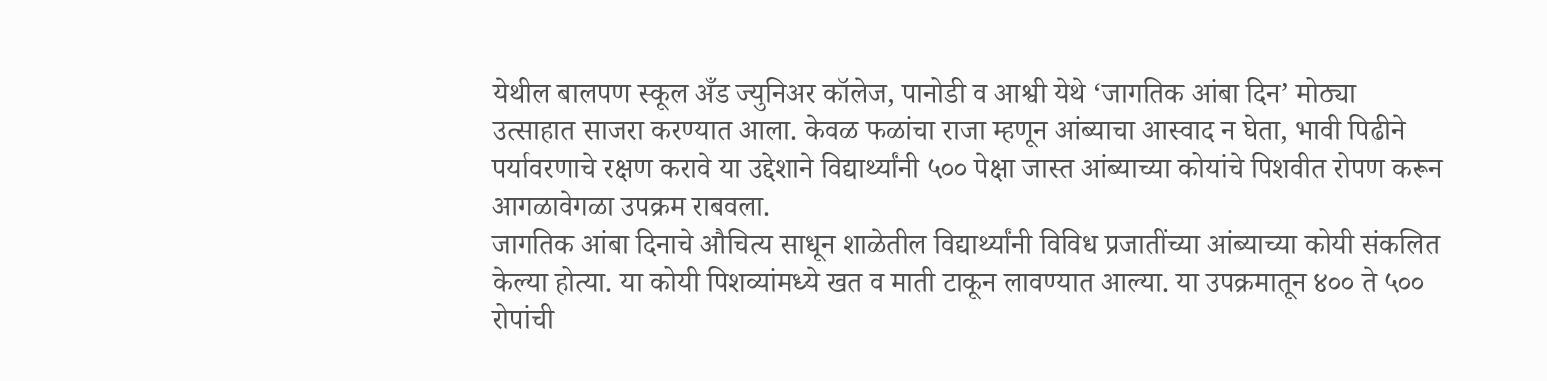येथील बालपण स्कूल अँड ज्युनिअर कॉलेज, पानोडी व आश्वी येथे ‘जागतिक आंबा दिन’ मोठ्या उत्साहात साजरा करण्यात आला. केवळ फळांचा राजा म्हणून आंब्याचा आस्वाद न घेता, भावी पिढीने पर्यावरणाचे रक्षण करावे या उद्देशाने विद्यार्थ्यांनी ५०० पेक्षा जास्त आंब्याच्या कोयांचे पिशवीत रोपण करून आगळावेगळा उपक्रम राबवला.
जागतिक आंबा दिनाचे औचित्य साधून शाळेतील विद्यार्थ्यांनी विविध प्रजातींच्या आंब्याच्या कोयी संकलित केल्या होत्या. या कोयी पिशव्यांमध्ये खत व माती टाकून लावण्यात आल्या. या उपक्रमातून ४०० ते ५०० रोपांची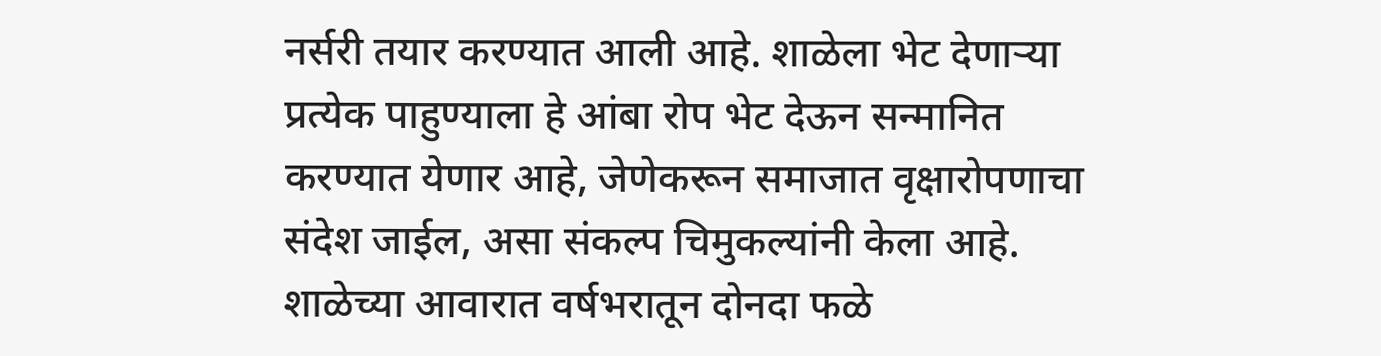नर्सरी तयार करण्यात आली आहे. शाळेला भेट देणाऱ्या प्रत्येक पाहुण्याला हे आंबा रोप भेट देऊन सन्मानित करण्यात येणार आहे, जेणेकरून समाजात वृक्षारोपणाचा संदेश जाईल, असा संकल्प चिमुकल्यांनी केला आहे.
शाळेच्या आवारात वर्षभरातून दोनदा फळे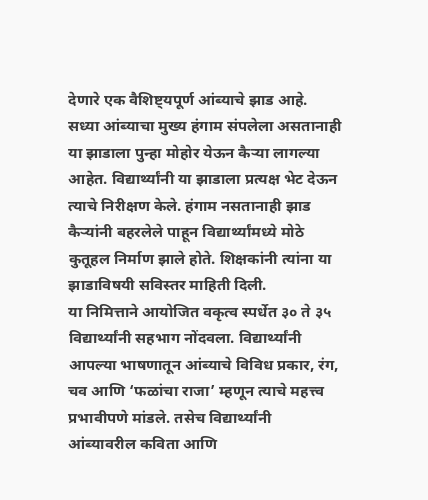देणारे एक वैशिष्ट्यपूर्ण आंब्याचे झाड आहे. सध्या आंब्याचा मुख्य हंगाम संपलेला असतानाही या झाडाला पुन्हा मोहोर येऊन कैऱ्या लागल्या आहेत. विद्यार्थ्यांनी या झाडाला प्रत्यक्ष भेट देऊन त्याचे निरीक्षण केले. हंगाम नसतानाही झाड कैऱ्यांनी बहरलेले पाहून विद्यार्थ्यांमध्ये मोठे कुतूहल निर्माण झाले होते. शिक्षकांनी त्यांना या झाडाविषयी सविस्तर माहिती दिली.
या निमित्ताने आयोजित वकृत्व स्पर्धेत ३० ते ३५ विद्यार्थ्यांनी सहभाग नोंदवला. विद्यार्थ्यांनी आपल्या भाषणातून आंब्याचे विविध प्रकार, रंग, चव आणि ‘फळांचा राजा’ म्हणून त्याचे महत्त्व प्रभावीपणे मांडले. तसेच विद्यार्थ्यांनी आंब्यावरील कविता आणि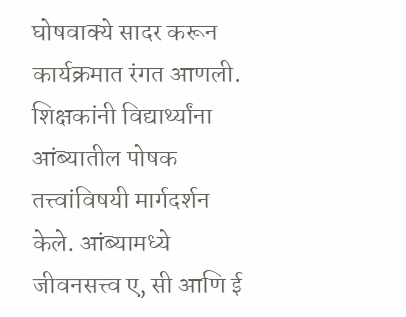घोषवाक्ये सादर करून कार्यक्रमात रंगत आणली.
शिक्षकांनी विद्यार्थ्यांना आंब्यातील पोषक तत्त्वांविषयी मार्गदर्शन केले. आंब्यामध्ये जीवनसत्त्व ए, सी आणि ई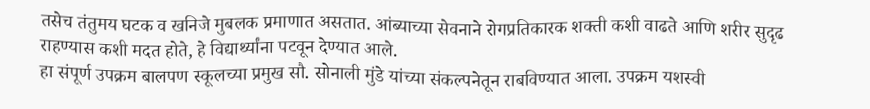तसेच तंतुमय घटक व खनिजे मुबलक प्रमाणात असतात. आंब्याच्या सेवनाने रोगप्रतिकारक शक्ती कशी वाढते आणि शरीर सुदृढ राहण्यास कशी मदत होते, हे विद्यार्थ्यांना पटवून देण्यात आले.
हा संपूर्ण उपक्रम बालपण स्कूलच्या प्रमुख सौ. सोनाली मुंडे यांच्या संकल्पनेतून राबविण्यात आला. उपक्रम यशस्वी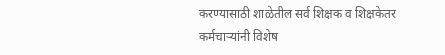करण्यासाठी शाळेतील सर्व शिक्षक व शिक्षकेतर कर्मचाऱ्यांनी विशेष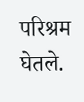परिश्रम घेतले.